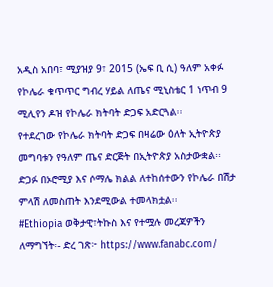አዲስ አበባ፣ ሚያዝያ 9፣ 2015 (ኤፍ ቢ ሲ) ዓለም አቀፉ የኮሌራ ቁጥጥር ግብረ ሃይል ለጤና ሚኒስቴር 1 ነጥብ 9 ሚሊየን ዶዝ የኮሌራ ክትባት ድጋፍ አድርጓል፡፡
የተደረገው የኮሌራ ክትባት ድጋፍ በዛሬው ዕለት ኢትዮጵያ መግባቱን የዓለም ጤና ድርጅት በኢትዮጵያ አስታውቋል፡፡
ድጋፉ በኦሮሚያ እና ሶማሌ ክልል ለተከሰተውን የኮሌራ በሽታ ምላሽ ለመስጠት እንደሚውል ተመላክቷል፡፡
#Ethiopia ወቅታዊ፣ትኩስ እና የተሟሉ መረጃዎችን ለማግኘት፡- ድረ ገጽ፦ https://www.fanabc.com/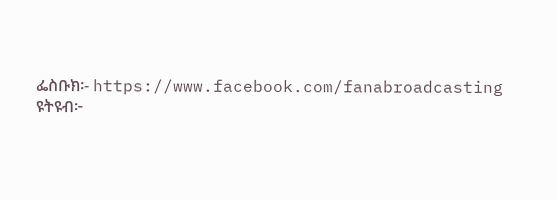ፌስቡክ፡- https://www.facebook.com/fanabroadcasting ዩትዩብ፦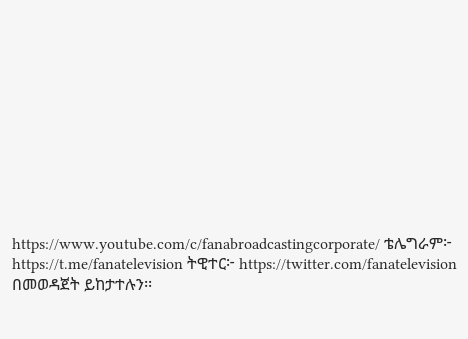https://www.youtube.com/c/fanabroadcastingcorporate/ ቴሌግራም፦ https://t.me/fanatelevision ትዊተር፦ https://twitter.com/fanatelevision በመወዳጀት ይከታተሉን፡፡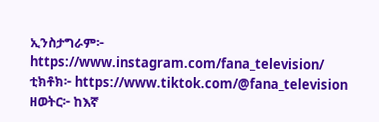ኢንስታግራም፦ https://www.instagram.com/fana_television/ ቲክቶክ፦ https://www.tiktok.com/@fana_television ዘወትር፦ ከእኛ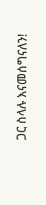ጋር ስላሉ እናመሰግናለን!